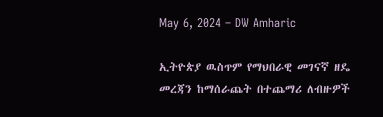May 6, 2024 – DW Amharic

ኢትዮጵያ ዉስጥም የማህበራዊ መገናኛ ዘዴ መረጃን ከማሰራጨት በተጨማሪ ለብዙዎች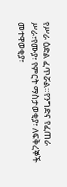የሥራ ዕድል ፈጥሯል።የንግድና የፈጠራ ሥራ፣የሙያ፣ የምርት ማስታወቂያ፣ ለፍቅረኞች መተዋወቂያ፣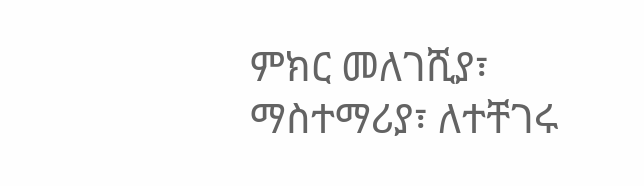ምክር መለገሺያ፣ ማስተማሪያ፣ ለተቸገሩ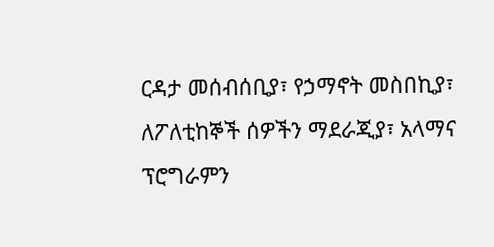ርዳታ መሰብሰቢያ፣ የኃማኖት መስበኪያ፣ ለፖለቲከኞች ሰዎችን ማደራጂያ፣ አላማና ፕሮግራምን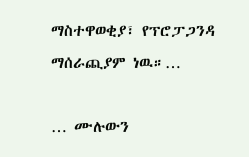ማስተዋወቂያ፣ የፕሮፓጋንዳ ማሰራጪያም ነዉ።…

… ሙሉውን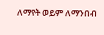ለማየት ወይም ለማንበብ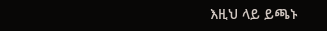እዚህ ላይ ይጫኑ